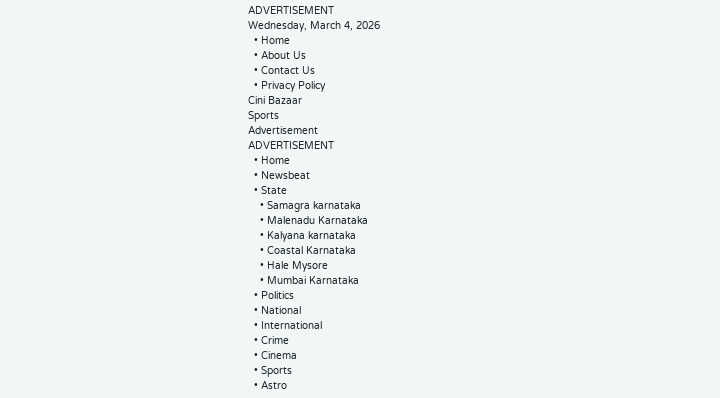ADVERTISEMENT
Wednesday, March 4, 2026
  • Home
  • About Us
  • Contact Us
  • Privacy Policy
Cini Bazaar
Sports
Advertisement
ADVERTISEMENT
  • Home
  • Newsbeat
  • State
    • Samagra karnataka
    • Malenadu Karnataka
    • Kalyana karnataka
    • Coastal Karnataka
    • Hale Mysore
    • Mumbai Karnataka
  • Politics
  • National
  • International
  • Crime
  • Cinema
  • Sports
  • Astro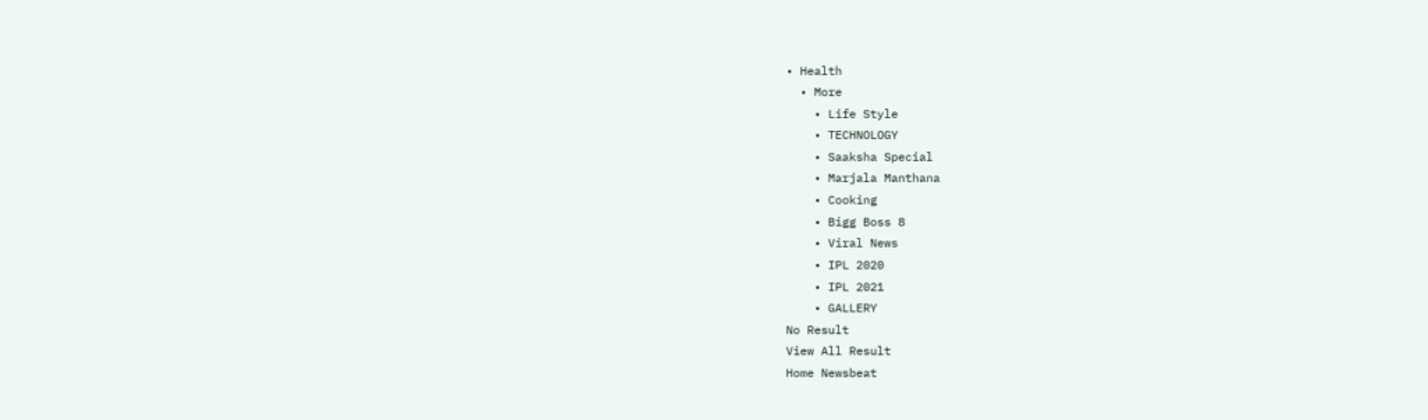• Health
  • More
    • Life Style
    • TECHNOLOGY
    • Saaksha Special
    • Marjala Manthana
    • Cooking
    • Bigg Boss 8
    • Viral News
    • IPL 2020
    • IPL 2021
    • GALLERY
No Result
View All Result
Home Newsbeat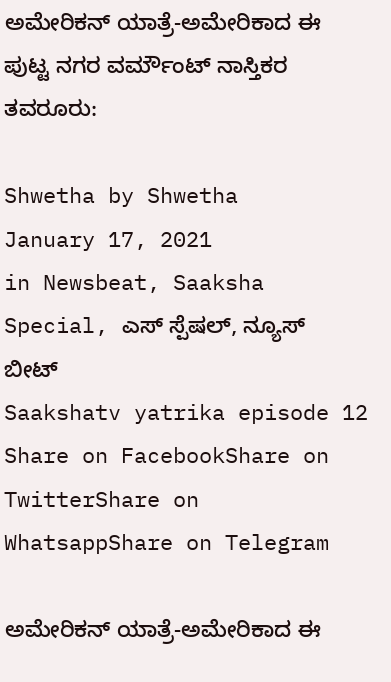ಅಮೇರಿಕನ್‌ ಯಾತ್ರೆ-ಅಮೇರಿಕಾದ ಈ ಪುಟ್ಟ ನಗರ ವರ್ಮೌಂಟ್‌ ನಾಸ್ತಿಕರ ತವರೂರು:

Shwetha by Shwetha
January 17, 2021
in Newsbeat, Saaksha Special, ಎಸ್ ಸ್ಪೆಷಲ್, ನ್ಯೂಸ್ ಬೀಟ್
Saakshatv yatrika episode 12
Share on FacebookShare on TwitterShare on WhatsappShare on Telegram

ಅಮೇರಿಕನ್‌ ಯಾತ್ರೆ-ಅಮೇರಿಕಾದ ಈ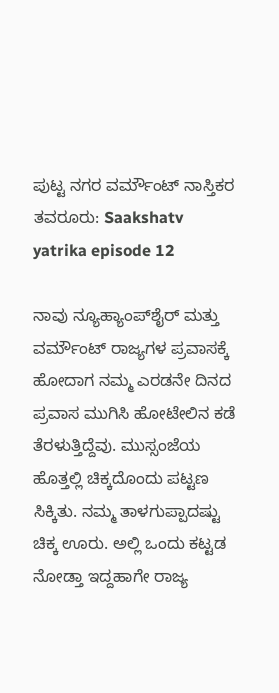ಪುಟ್ಟ ನಗರ ವರ್ಮೌಂಟ್‌ ನಾಸ್ತಿಕರ ತವರೂರು: Saakshatv yatrika episode 12

ನಾವು ನ್ಯೂಹ್ಯಾಂಪ್‌ಶೈರ್ ಮತ್ತು ವರ್ಮೌಂಟ್ ರಾಜ್ಯಗಳ ಪ್ರವಾಸಕ್ಕೆ ಹೋದಾಗ ನಮ್ಮ ಎರಡನೇ ದಿನದ ಪ್ರವಾಸ ಮುಗಿಸಿ ಹೋಟೇಲಿನ ಕಡೆ ತೆರಳುತ್ತಿದ್ದೆವು. ಮುಸ್ಸಂಜೆಯ ಹೊತ್ತಲ್ಲಿ ಚಿಕ್ಕದೊಂದು ಪಟ್ಟಣ ಸಿಕ್ಕಿತು. ನಮ್ಮ ತಾಳಗುಪ್ಪಾದಷ್ಟು ಚಿಕ್ಕ ಊರು. ಅಲ್ಲಿ ಒಂದು ಕಟ್ಟಡ ನೋಡ್ತಾ ಇದ್ದಹಾಗೇ ರಾಜ್ಯ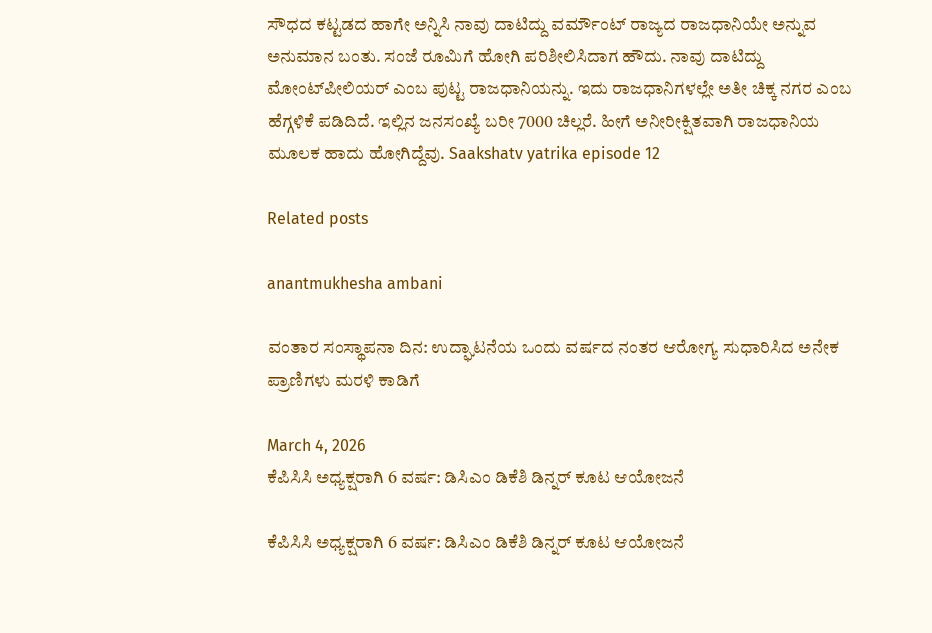ಸೌಧದ ಕಟ್ಟಡದ ಹಾಗೇ ಅನ್ನಿಸಿ ನಾವು ದಾಟಿದ್ದು ವರ್ಮೌಂಟ್ ರಾಜ್ಯದ ರಾಜಧಾನಿಯೇ ಅನ್ನುವ ಅನುಮಾನ ಬಂತು. ಸಂಜೆ ರೂಮಿಗೆ ಹೋಗಿ ಪರಿಶೀಲಿಸಿದಾಗ ಹೌದು. ನಾವು ದಾಟಿದ್ದು ಮೋಂಟ್‌ಪೀಲಿಯರ್ ಎಂಬ ಪುಟ್ಟ ರಾಜಧಾನಿಯನ್ನು. ಇದು ರಾಜಧಾನಿಗಳಲ್ಲೇ ಅತೀ ಚಿಕ್ಕ ನಗರ ಎಂಬ ಹೆಗ್ಗಳಿಕೆ ಪಡಿದಿದೆ. ಇಲ್ಲಿನ ಜನಸಂಖ್ಯೆ ಬರೀ 7000 ಚಿಲ್ಲರೆ. ಹೀಗೆ ಅನೀರೀಕ್ಷಿತವಾಗಿ ರಾಜಧಾನಿಯ ಮೂಲಕ ಹಾದು ಹೋಗಿದ್ದೆವು. Saakshatv yatrika episode 12

Related posts

anantmukhesha ambani

ವಂತಾರ ಸಂಸ್ಥಾಪನಾ ದಿನ: ಉದ್ಘಾಟನೆಯ ಒಂದು ವರ್ಷದ ನಂತರ ಆರೋಗ್ಯ ಸುಧಾರಿಸಿದ ಅನೇಕ ಪ್ರಾಣಿಗಳು ಮರಳಿ ಕಾಡಿಗೆ

March 4, 2026
ಕೆಪಿಸಿಸಿ ಅಧ್ಯಕ್ಷರಾಗಿ 6 ವರ್ಷ: ಡಿಸಿಎಂ ಡಿಕೆಶಿ ಡಿನ್ನರ್ ಕೂಟ ಆಯೋಜನೆ

ಕೆಪಿಸಿಸಿ ಅಧ್ಯಕ್ಷರಾಗಿ 6 ವರ್ಷ: ಡಿಸಿಎಂ ಡಿಕೆಶಿ ಡಿನ್ನರ್ ಕೂಟ ಆಯೋಜನೆ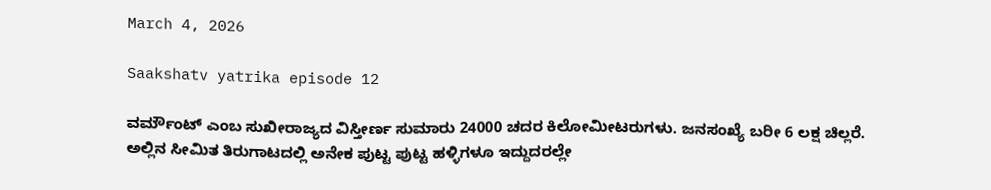March 4, 2026

Saakshatv yatrika episode 12

ವರ್ಮೌಂಟ್ ಎಂಬ ಸುಖೀರಾಜ್ಯದ ವಿಸ್ತೀರ್ಣ ಸುಮಾರು 24000 ಚದರ ಕಿಲೋಮೀಟರುಗಳು. ಜನಸಂಖ್ಯೆ ಬರೀ 6 ಲಕ್ಷ ಚಿಲ್ಲರೆ. ಅಲ್ಲಿನ ಸೀಮಿತ ತಿರುಗಾಟದಲ್ಲಿ ಅನೇಕ ಪುಟ್ಟ ಪುಟ್ಟ ಹಳ್ಳಿಗಳೂ ಇದ್ದುದರಲ್ಲೇ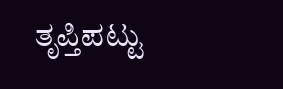ತೃಪ್ತಿಪಟ್ಟು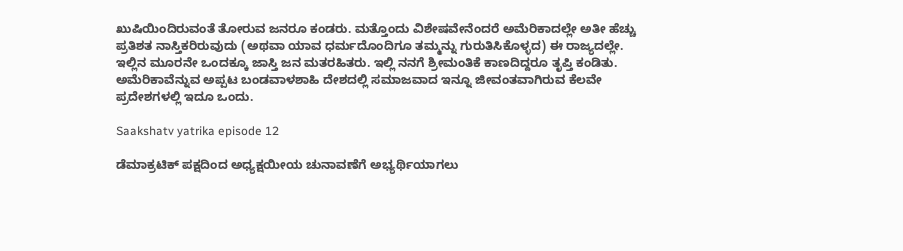ಖುಷಿಯಿಂದಿರುವಂತೆ ತೋರುವ ಜನರೂ ಕಂಡರು. ಮತ್ತೊಂದು ವಿಶೇಷವೇನೆಂದರೆ ಅಮೆರಿಕಾದಲ್ಲೇ ಅತೀ ಹೆಚ್ಚು ಪ್ರತಿಶತ ನಾಸ್ತಿಕರಿರುವುದು (ಅಥವಾ ಯಾವ ಧರ್ಮದೊಂದಿಗೂ ತಮ್ಮನ್ನು ಗುರುತಿಸಿಕೊಳ್ಳದ) ಈ ರಾಜ್ಯದಲ್ಲೇ. ಇಲ್ಲಿನ ಮೂರನೇ ಒಂದಕ್ಕೂ ಜಾಸ್ತಿ ಜನ ಮತರಹಿತರು. ಇಲ್ಲಿ ನನಗೆ ಶ್ರೀಮಂತಿಕೆ ಕಾಣದಿದ್ದರೂ ತೃಪ್ತಿ ಕಂಡಿತು. ಅಮೆರಿಕಾವೆನ್ನುವ ಅಪ್ಪಟ ಬಂಡವಾಳಶಾಹಿ ದೇಶದಲ್ಲಿ ಸಮಾಜವಾದ ಇನ್ನೂ ಜೀವಂತವಾಗಿರುವ ಕೆಲವೇ ಪ್ರದೇಶಗಳಲ್ಲಿ ಇದೂ ಒಂದು.

Saakshatv yatrika episode 12

ಡೆಮಾಕ್ರಟಿಕ್‌ ಪಕ್ಷದಿಂದ ಅಧ್ಯಕ್ಷಯೀಯ ಚುನಾವಣೆಗೆ ಅಭ್ಯರ್ಥಿಯಾಗಲು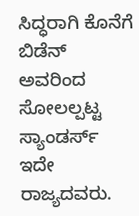ಸಿದ್ಧರಾಗಿ ಕೊನೆಗೆ ಬಿಡೆನ್ ಅವರಿಂದ ಸೋಲಲ್ಪಟ್ಟ ಸ್ಯಾಂಡರ್ಸ್ ಇದೇ ರಾಜ್ಯದವರು.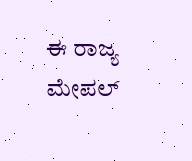ಈ ರಾಜ್ಯ ಮೇಪಲ್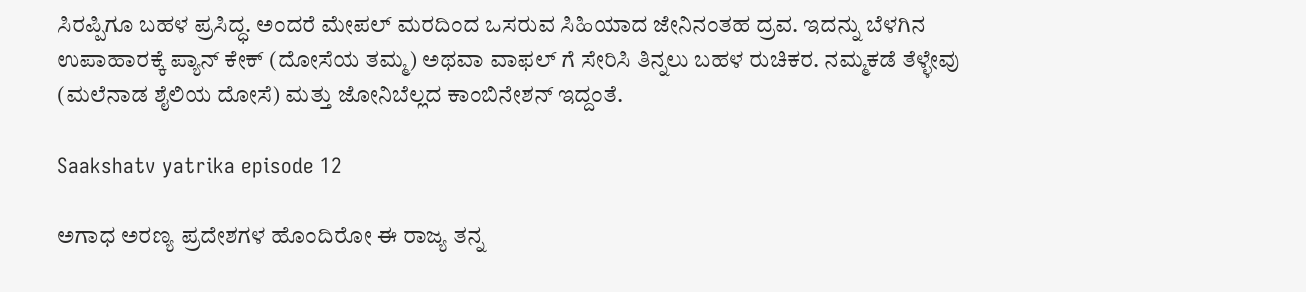ಸಿರಪ್ಪಿಗೂ ಬಹಳ ಪ್ರಸಿದ್ಧ. ಅಂದರೆ ಮೇಪಲ್ ಮರದಿಂದ ಒಸರುವ ಸಿಹಿಯಾದ ಜೇನಿನಂತಹ ದ್ರವ. ಇದನ್ನು ಬೆಳಗಿನ ಉಪಾಹಾರಕ್ಕೆ ಪ್ಯಾನ್ ಕೇಕ್ (ದೋಸೆಯ ತಮ್ಮ) ಅಥವಾ ವಾಫಲ್ ಗೆ ಸೇರಿಸಿ ತಿನ್ನಲು ಬಹಳ ರುಚಿಕರ. ನಮ್ಮಕಡೆ ತೆಳ್ಳೇವು (ಮಲೆನಾಡ ಶೈಲಿಯ ದೋಸೆ) ಮತ್ತು ಜೋನಿಬೆಲ್ಲದ ಕಾಂಬಿನೇಶನ್ ಇದ್ದಂತೆ.

Saakshatv yatrika episode 12

ಅಗಾಧ ಅರಣ್ಯ ಪ್ರದೇಶಗಳ ಹೊಂದಿರೋ ಈ ರಾಜ್ಯ ತನ್ನ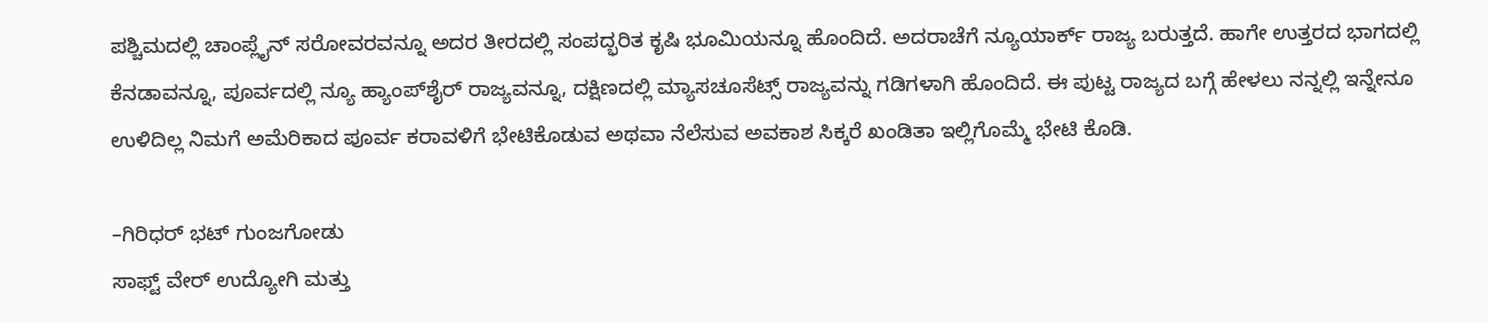ಪಶ್ಚಿಮದಲ್ಲಿ ಚಾಂಪ್ಲೈನ್ ಸರೋವರವನ್ನೂ ಅದರ ತೀರದಲ್ಲಿ ಸಂಪದ್ಭರಿತ ಕೃಷಿ ಭೂಮಿಯನ್ನೂ ಹೊಂದಿದೆ. ಅದರಾಚೆಗೆ ನ್ಯೂಯಾರ್ಕ್ ರಾಜ್ಯ ಬರುತ್ತದೆ. ಹಾಗೇ ಉತ್ತರದ ಭಾಗದಲ್ಲಿ ಕೆನಡಾವನ್ನೂ, ಪೂರ್ವದಲ್ಲಿ ನ್ಯೂ ಹ್ಯಾಂಪ್‌ಶೈರ್ ರಾಜ್ಯವನ್ನೂ, ದಕ್ಷಿಣದಲ್ಲಿ ಮ್ಯಾಸಚೂಸೆಟ್ಸ್ ರಾಜ್ಯವನ್ನು ಗಡಿಗಳಾಗಿ ಹೊಂದಿದೆ. ಈ ಪುಟ್ಟ ರಾಜ್ಯದ ಬಗ್ಗೆ ಹೇಳಲು ನನ್ನಲ್ಲಿ ಇನ್ನೇನೂ ಉಳಿದಿಲ್ಲ ನಿಮಗೆ ಅಮೆರಿಕಾದ ಪೂರ್ವ ಕರಾವಳಿಗೆ ಭೇಟಿಕೊಡುವ ಅಥವಾ ನೆಲೆಸುವ ಅವಕಾಶ ಸಿಕ್ಕರೆ ಖಂಡಿತಾ ಇಲ್ಲಿಗೊಮ್ಮೆ ಭೇಟಿ ಕೊಡಿ.

–ಗಿರಿಧರ್‌ ಭಟ್‌ ಗುಂಜಗೋಡು
ಸಾಫ್ಟ್‌ ವೇರ್‌ ಉದ್ಯೋಗಿ ಮತ್ತು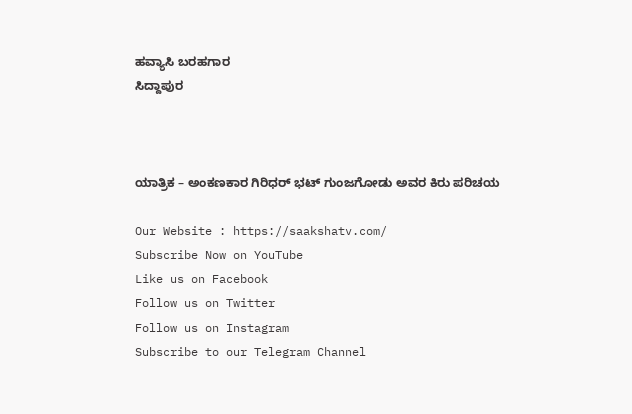ಹವ್ಯಾಸಿ ಬರಹಗಾರ
ಸಿದ್ದಾಪುರ



ಯಾತ್ರಿಕ – ಅಂಕಣಕಾರ ಗಿರಿಧರ್ ಭಟ್ ಗುಂಜಗೋಡು ಅವರ ಕಿರು ಪರಿಚಯ

Our Website : https://saakshatv.com/
Subscribe Now on YouTube
Like us on Facebook
Follow us on Twitter
Follow us on Instagram
Subscribe to our Telegram Channel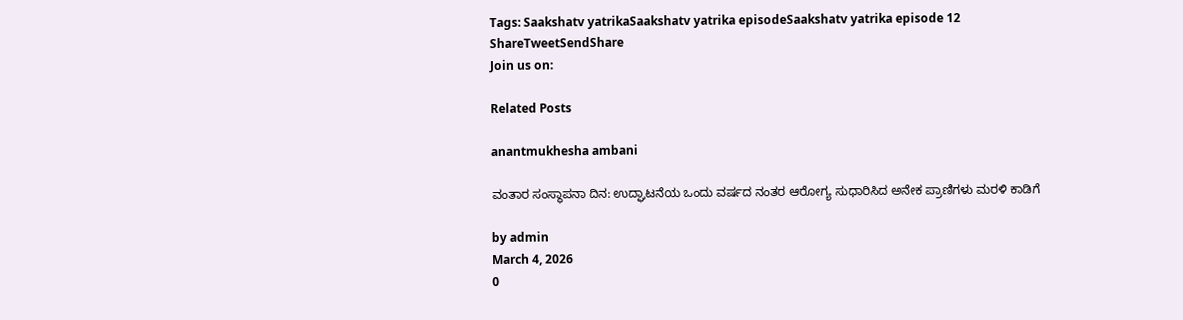Tags: Saakshatv yatrikaSaakshatv yatrika episodeSaakshatv yatrika episode 12
ShareTweetSendShare
Join us on:

Related Posts

anantmukhesha ambani

ವಂತಾರ ಸಂಸ್ಥಾಪನಾ ದಿನ: ಉದ್ಘಾಟನೆಯ ಒಂದು ವರ್ಷದ ನಂತರ ಆರೋಗ್ಯ ಸುಧಾರಿಸಿದ ಅನೇಕ ಪ್ರಾಣಿಗಳು ಮರಳಿ ಕಾಡಿಗೆ

by admin
March 4, 2026
0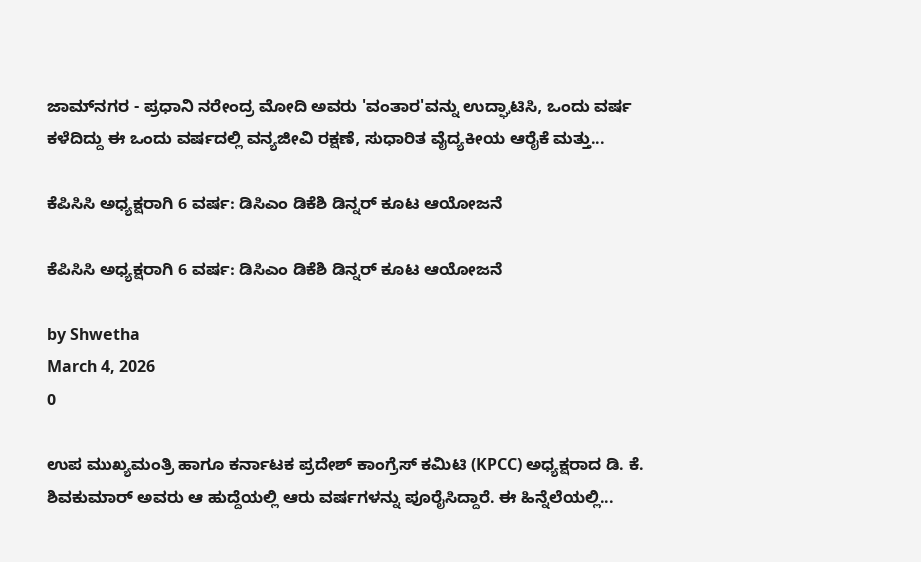ಜಾಮ್‌ನಗರ - ಪ್ರಧಾನಿ ನರೇಂದ್ರ ಮೋದಿ ಅವರು 'ವಂತಾರ'ವನ್ನು ಉದ್ಘಾಟಿಸಿ, ಒಂದು ವರ್ಷ ಕಳೆದಿದ್ದು ಈ ಒಂದು ವರ್ಷದಲ್ಲಿ ವನ್ಯಜೀವಿ ರಕ್ಷಣೆ, ಸುಧಾರಿತ ವೈದ್ಯಕೀಯ ಆರೈಕೆ ಮತ್ತು...

ಕೆಪಿಸಿಸಿ ಅಧ್ಯಕ್ಷರಾಗಿ 6 ವರ್ಷ: ಡಿಸಿಎಂ ಡಿಕೆಶಿ ಡಿನ್ನರ್ ಕೂಟ ಆಯೋಜನೆ

ಕೆಪಿಸಿಸಿ ಅಧ್ಯಕ್ಷರಾಗಿ 6 ವರ್ಷ: ಡಿಸಿಎಂ ಡಿಕೆಶಿ ಡಿನ್ನರ್ ಕೂಟ ಆಯೋಜನೆ

by Shwetha
March 4, 2026
0

ಉಪ ಮುಖ್ಯಮಂತ್ರಿ ಹಾಗೂ ಕರ್ನಾಟಕ ಪ್ರದೇಶ್ ಕಾಂಗ್ರೆಸ್ ಕಮಿಟಿ (KPCC) ಅಧ್ಯಕ್ಷರಾದ ಡಿ. ಕೆ. ಶಿವಕುಮಾರ್ ಅವರು ಆ ಹುದ್ದೆಯಲ್ಲಿ ಆರು ವರ್ಷಗಳನ್ನು ಪೂರೈಸಿದ್ದಾರೆ. ಈ ಹಿನ್ನೆಲೆಯಲ್ಲಿ...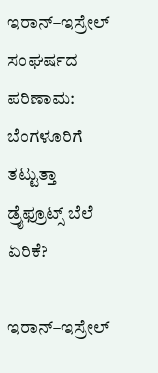ಇರಾನ್–ಇಸ್ರೇಲ್ ಸಂಘರ್ಷದ ಪರಿಣಾಮ: ಬೆಂಗಳೂರಿಗೆ ತಟ್ಟುತ್ತಾ ಡ್ರೈಫ್ರೂಟ್ಸ್ ಬೆಲೆ ಏರಿಕೆ?

ಇರಾನ್–ಇಸ್ರೇಲ್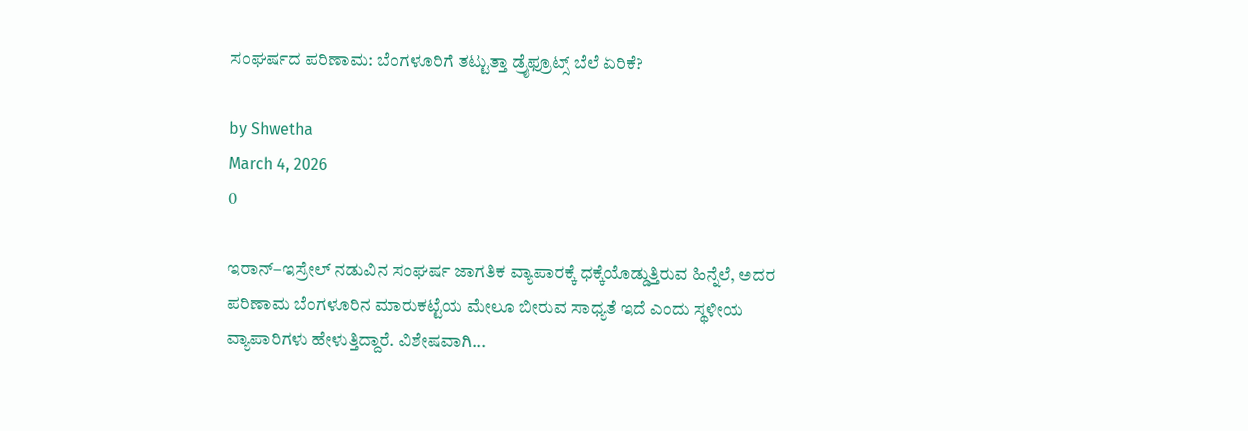ಸಂಘರ್ಷದ ಪರಿಣಾಮ: ಬೆಂಗಳೂರಿಗೆ ತಟ್ಟುತ್ತಾ ಡ್ರೈಫ್ರೂಟ್ಸ್ ಬೆಲೆ ಏರಿಕೆ?

by Shwetha
March 4, 2026
0

ಇರಾನ್–ಇಸ್ರೇಲ್ ನಡುವಿನ ಸಂಘರ್ಷ ಜಾಗತಿಕ ವ್ಯಾಪಾರಕ್ಕೆ ಧಕ್ಕೆಯೊಡ್ಡುತ್ತಿರುವ ಹಿನ್ನೆಲೆ, ಅದರ ಪರಿಣಾಮ ಬೆಂಗಳೂರಿನ ಮಾರುಕಟ್ಟೆಯ ಮೇಲೂ ಬೀರುವ ಸಾಧ್ಯತೆ ಇದೆ ಎಂದು ಸ್ಥಳೀಯ ವ್ಯಾಪಾರಿಗಳು ಹೇಳುತ್ತಿದ್ದಾರೆ. ವಿಶೇಷವಾಗಿ...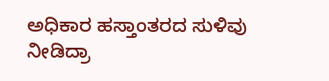ಅಧಿಕಾರ ಹಸ್ತಾಂತರದ ಸುಳಿವು ನೀಡಿದ್ರಾ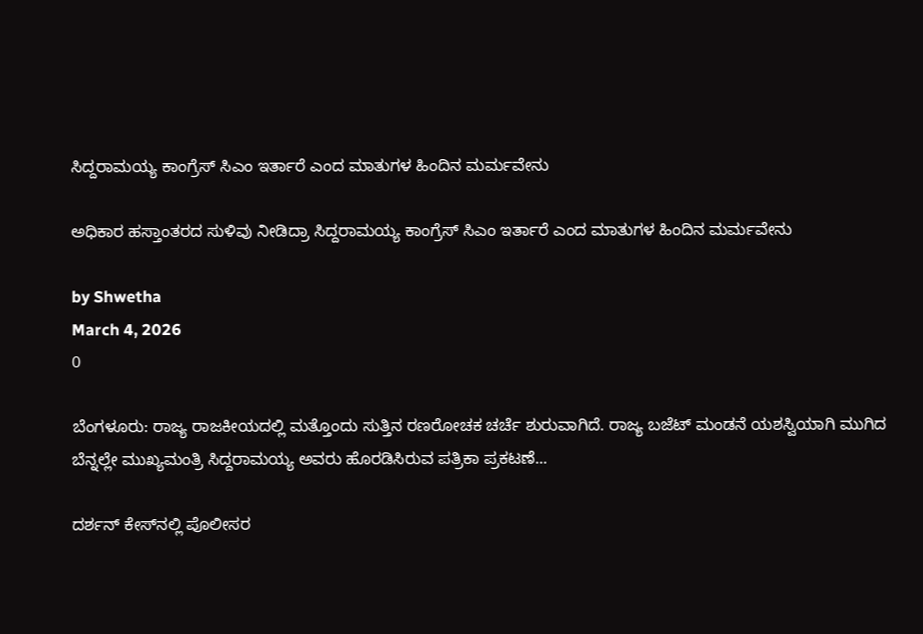ಸಿದ್ದರಾಮಯ್ಯ ಕಾಂಗ್ರೆಸ್ ಸಿಎಂ ಇರ್ತಾರೆ ಎಂದ ಮಾತುಗಳ ಹಿಂದಿನ ಮರ್ಮವೇನು

ಅಧಿಕಾರ ಹಸ್ತಾಂತರದ ಸುಳಿವು ನೀಡಿದ್ರಾ ಸಿದ್ದರಾಮಯ್ಯ ಕಾಂಗ್ರೆಸ್ ಸಿಎಂ ಇರ್ತಾರೆ ಎಂದ ಮಾತುಗಳ ಹಿಂದಿನ ಮರ್ಮವೇನು

by Shwetha
March 4, 2026
0

ಬೆಂಗಳೂರು: ರಾಜ್ಯ ರಾಜಕೀಯದಲ್ಲಿ ಮತ್ತೊಂದು ಸುತ್ತಿನ ರಣರೋಚಕ ಚರ್ಚೆ ಶುರುವಾಗಿದೆ. ರಾಜ್ಯ ಬಜೆಟ್ ಮಂಡನೆ ಯಶಸ್ವಿಯಾಗಿ ಮುಗಿದ ಬೆನ್ನಲ್ಲೇ ಮುಖ್ಯಮಂತ್ರಿ ಸಿದ್ದರಾಮಯ್ಯ ಅವರು ಹೊರಡಿಸಿರುವ ಪತ್ರಿಕಾ ಪ್ರಕಟಣೆ...

ದರ್ಶನ್ ಕೇಸ್‌ನಲ್ಲಿ ಪೊಲೀಸರ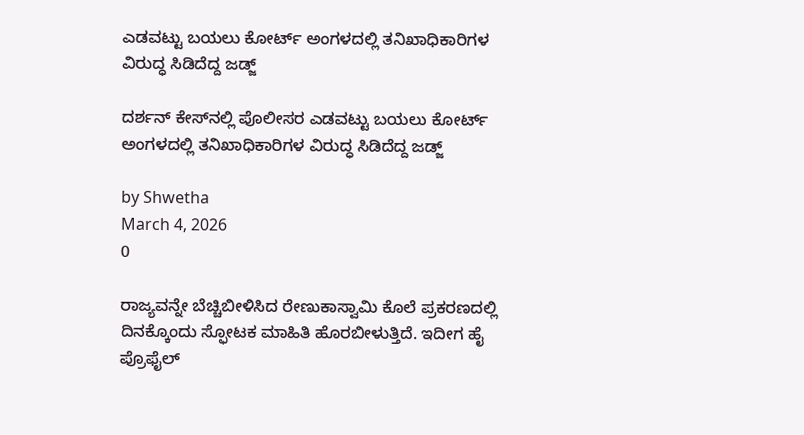ಎಡವಟ್ಟು ಬಯಲು ಕೋರ್ಟ್ ಅಂಗಳದಲ್ಲಿ ತನಿಖಾಧಿಕಾರಿಗಳ ವಿರುದ್ಧ ಸಿಡಿದೆದ್ದ ಜಡ್ಜ್

ದರ್ಶನ್ ಕೇಸ್‌ನಲ್ಲಿ ಪೊಲೀಸರ ಎಡವಟ್ಟು ಬಯಲು ಕೋರ್ಟ್ ಅಂಗಳದಲ್ಲಿ ತನಿಖಾಧಿಕಾರಿಗಳ ವಿರುದ್ಧ ಸಿಡಿದೆದ್ದ ಜಡ್ಜ್

by Shwetha
March 4, 2026
0

ರಾಜ್ಯವನ್ನೇ ಬೆಚ್ಚಿಬೀಳಿಸಿದ ರೇಣುಕಾಸ್ವಾಮಿ ಕೊಲೆ ಪ್ರಕರಣದಲ್ಲಿ ದಿನಕ್ಕೊಂದು ಸ್ಫೋಟಕ ಮಾಹಿತಿ ಹೊರಬೀಳುತ್ತಿದೆ. ಇದೀಗ ಹೈ ಪ್ರೊಫೈಲ್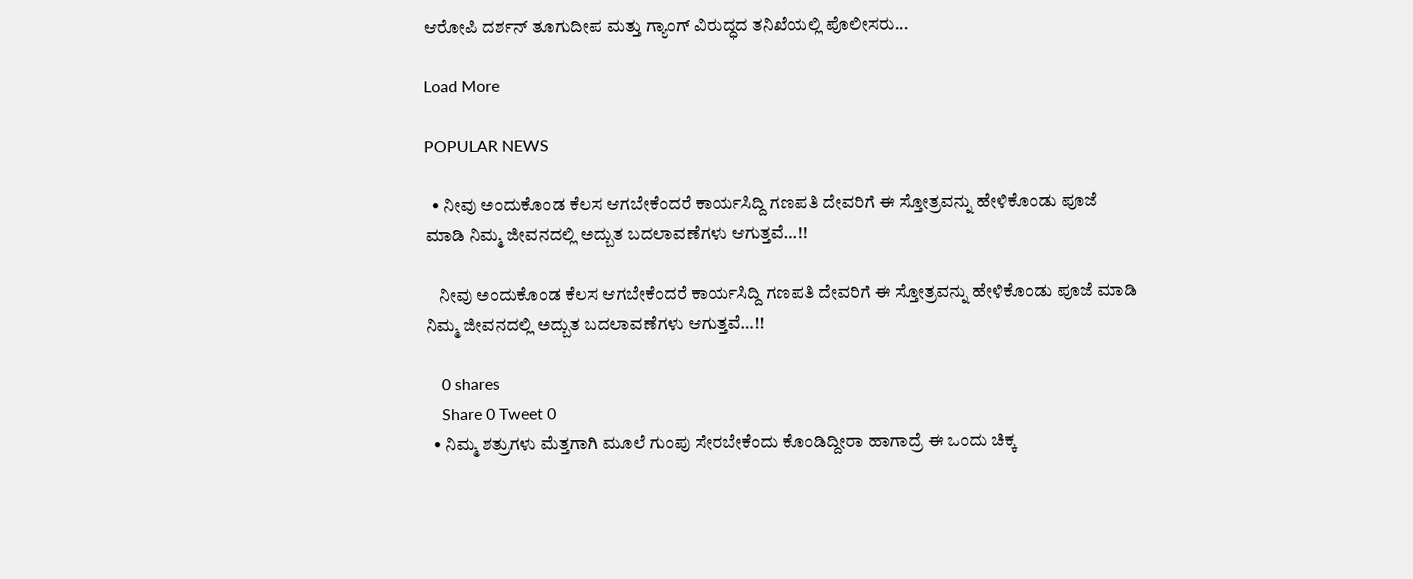ಆರೋಪಿ ದರ್ಶನ್ ತೂಗುದೀಪ ಮತ್ತು ಗ್ಯಾಂಗ್ ವಿರುದ್ಧದ ತನಿಖೆಯಲ್ಲಿ ಪೊಲೀಸರು...

Load More

POPULAR NEWS

  • ನೀವು ಅಂದುಕೊಂಡ ಕೆಲಸ ಆಗಬೇಕೆಂದರೆ ಕಾರ್ಯಸಿದ್ದಿ ಗಣಪತಿ ದೇವರಿಗೆ ಈ ಸ್ತೋತ್ರವನ್ನು ಹೇಳಿಕೊಂಡು ಪೂಜೆ ಮಾಡಿ ನಿಮ್ಮ ಜೀವನದಲ್ಲಿ ಅದ್ಬುತ ಬದಲಾವಣೆಗಳು ಆಗುತ್ತವೆ…!!

    ನೀವು ಅಂದುಕೊಂಡ ಕೆಲಸ ಆಗಬೇಕೆಂದರೆ ಕಾರ್ಯಸಿದ್ದಿ ಗಣಪತಿ ದೇವರಿಗೆ ಈ ಸ್ತೋತ್ರವನ್ನು ಹೇಳಿಕೊಂಡು ಪೂಜೆ ಮಾಡಿ ನಿಮ್ಮ ಜೀವನದಲ್ಲಿ ಅದ್ಬುತ ಬದಲಾವಣೆಗಳು ಆಗುತ್ತವೆ…!!

    0 shares
    Share 0 Tweet 0
  • ನಿಮ್ಮ ಶತ್ರುಗಳು ಮೆತ್ತಗಾಗಿ ಮೂಲೆ ಗುಂಪು ಸೇರಬೇಕೆಂದು ಕೊಂಡಿದ್ದೀರಾ ಹಾಗಾದ್ರೆ ಈ ಒಂದು ಚಿಕ್ಕ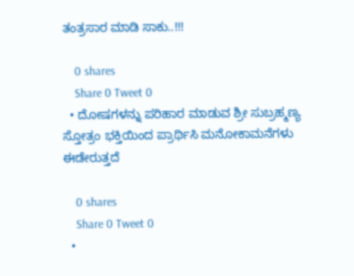ತಂತ್ರಸಾರ ಮಾಡಿ ಸಾಕು..!!!

    0 shares
    Share 0 Tweet 0
  • ದೋಷಗಳನ್ನು ಪರಿಹಾರ ಮಾಡುವ ಶ್ರೀ ಸುಬ್ರಹ್ಮಣ್ಯ ಸ್ತೋತ್ರಂ ಭಕ್ತಿಯಿಂದ ಪ್ರಾರ್ಥಿಸಿ ಮನೋಕಾಮನೆಗಳು ಈಡೇರುತ್ತದೆ

    0 shares
    Share 0 Tweet 0
  •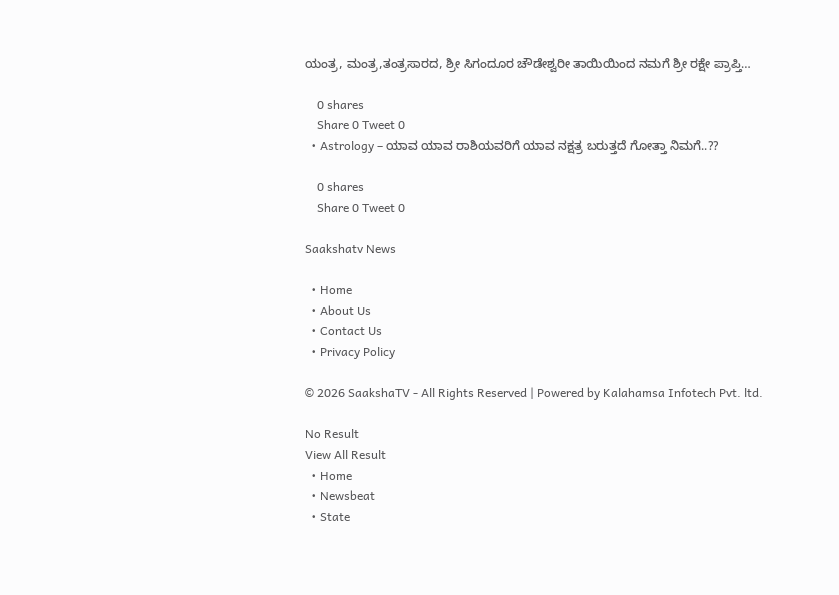ಯಂತ್ರ, ಮಂತ್ರ,ತಂತ್ರಸಾರದ, ಶ್ರೀ ಸಿಗಂದೂರ ಚೌಡೇಶ್ವರೀ ತಾಯಿಯಿಂದ ನಮಗೆ ಶ್ರೀ ರಕ್ಷೇ ಪ್ರಾಪ್ತಿ…

    0 shares
    Share 0 Tweet 0
  • Astrology – ಯಾವ ಯಾವ ರಾಶಿಯವರಿಗೆ ಯಾವ ನಕ್ಷತ್ರ ಬರುತ್ತದೆ ಗೋತ್ತಾ ನಿಮಗೆ..??

    0 shares
    Share 0 Tweet 0

Saakshatv News

  • Home
  • About Us
  • Contact Us
  • Privacy Policy

© 2026 SaakshaTV - All Rights Reserved | Powered by Kalahamsa Infotech Pvt. ltd.

No Result
View All Result
  • Home
  • Newsbeat
  • State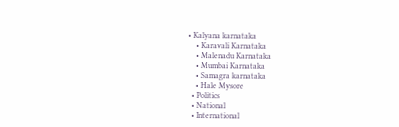• Kalyana karnataka
    • Karavali Karnataka
    • Malenadu Karnataka
    • Mumbai Karnataka
    • Samagra karnataka
    • Hale Mysore
  • Politics
  • National
  • International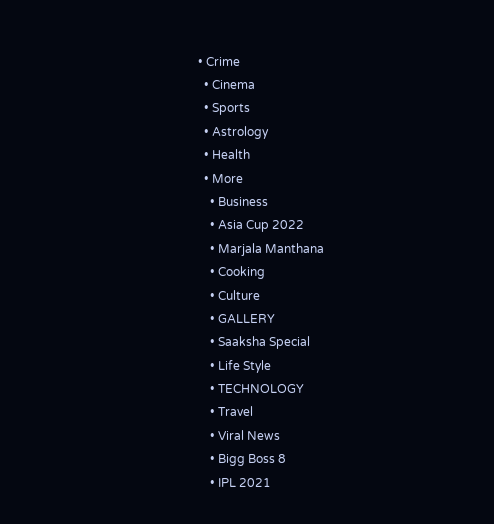• Crime
  • Cinema
  • Sports
  • Astrology
  • Health
  • More
    • Business
    • Asia Cup 2022
    • Marjala Manthana
    • Cooking
    • Culture
    • GALLERY
    • Saaksha Special
    • Life Style
    • TECHNOLOGY
    • Travel
    • Viral News
    • Bigg Boss 8
    • IPL 2021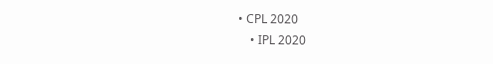• CPL 2020
    • IPL 2020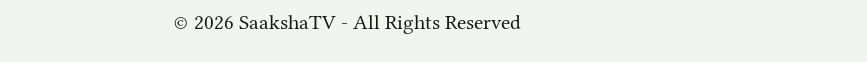© 2026 SaakshaTV - All Rights Reserved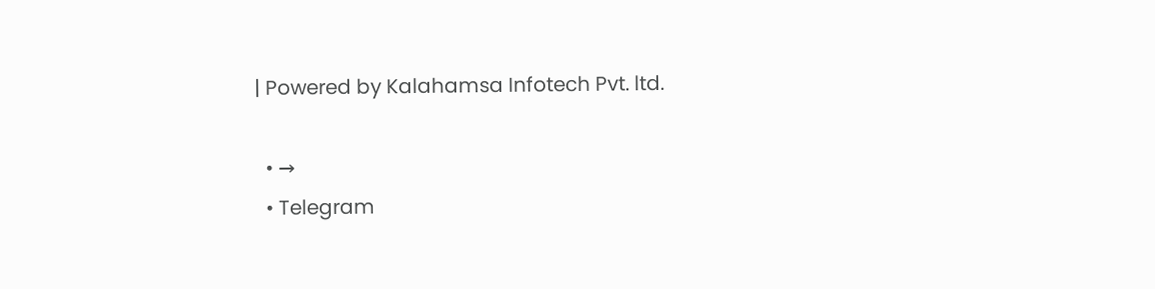| Powered by Kalahamsa Infotech Pvt. ltd.

  • →
  • Telegram